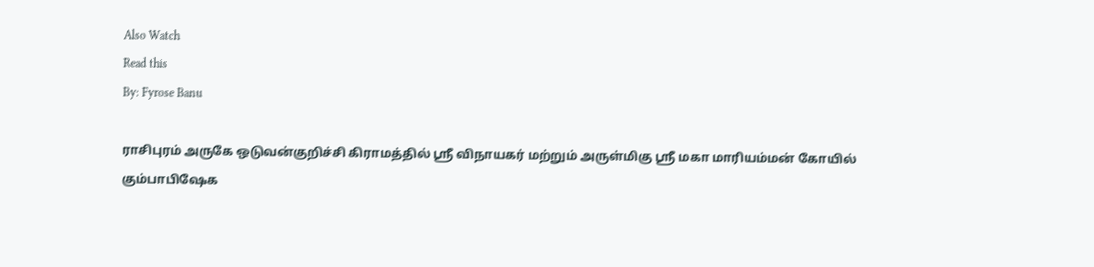Also Watch
Read this
By: Fyrose Banu

ராசிபுரம் அருகே ஒடுவன்குறிச்சி கிராமத்தில் ஸ்ரீ விநாயகர் மற்றும் அருள்மிகு ஸ்ரீ மகா மாரியம்மன் கோயில் கும்பாபிஷேக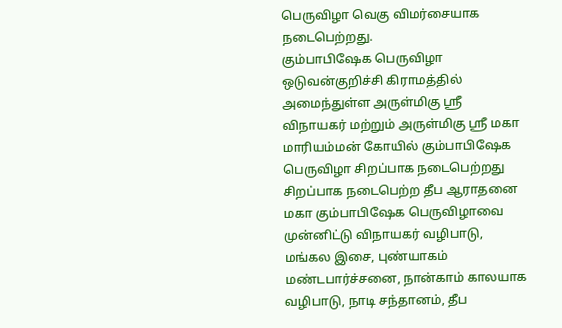பெருவிழா வெகு விமர்சையாக நடைபெற்றது.
கும்பாபிஷேக பெருவிழா
ஒடுவன்குறிச்சி கிராமத்தில் அமைந்துள்ள அருள்மிகு ஸ்ரீ விநாயகர் மற்றும் அருள்மிகு ஸ்ரீ மகா மாரியம்மன் கோயில் கும்பாபிஷேக பெருவிழா சிறப்பாக நடைபெற்றது
சிறப்பாக நடைபெற்ற தீப ஆராதனை
மகா கும்பாபிஷேக பெருவிழாவை முன்னிட்டு விநாயகர் வழிபாடு, மங்கல இசை, புண்யாகம் மண்டபார்ச்சனை, நான்காம் காலயாக வழிபாடு, நாடி சந்தானம், தீப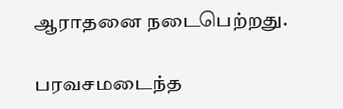ஆராதனை நடைபெற்றது.

பரவசமடைந்த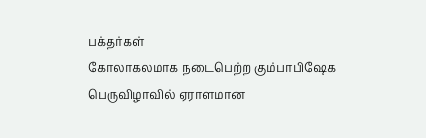பக்தர்கள்
கோலாகலமாக நடைபெற்ற கும்பாபிஷேக பெருவிழாவில் ஏராளமான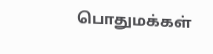பொதுமக்கள்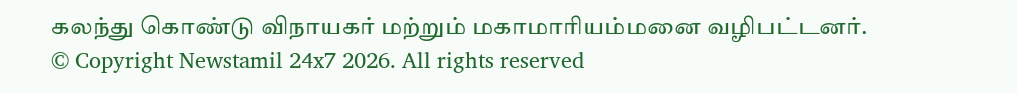கலந்து கொண்டு விநாயகர் மற்றும் மகாமாரியம்மனை வழிபட்டனர்.
© Copyright Newstamil 24x7 2026. All rights reserved